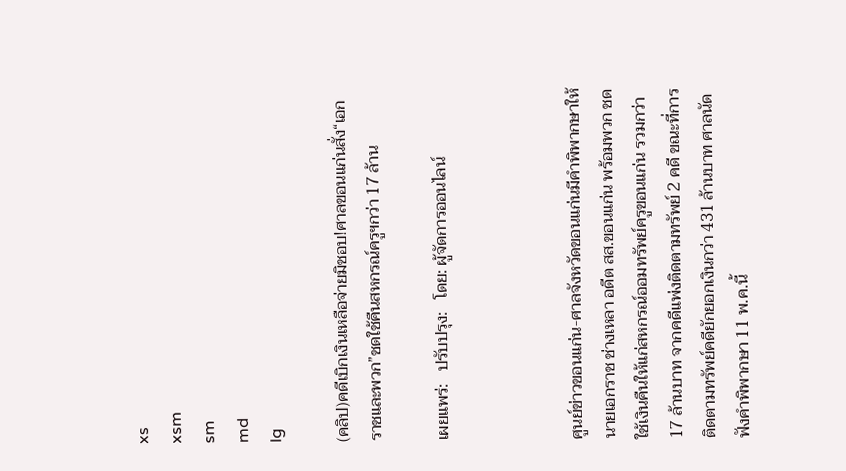xs
xsm
sm
md
lg

(คลิป)คดีเบิกเงินเหลือจ่ายมิชอบ!ศาลขอนแก่นสั่ง“เอกราชและพวก”ชดใช้คืนสหกรณ์ครูฯกว่า 17 ล้าน

เผยแพร่:   ปรับปรุง:   โดย: ผู้จัดการออนไลน์



ศูนย์ข่าวขอนแก่น-ศาลจังหวัดขอนแก่นมีคำพิพากษาให้ นายเอกราช ช่างเหลา อดีต สส.ขอนแก่น พร้อมพวก ชดใช้เงินคืนให้แก่สหกรณ์ออมทรัพย์ครูขอนแก่น รวมกว่า 17 ล้านบาท จากคดีแพ่งติดตามทรัพย์ 2 คดี ขณะที่การติดตามทรัพย์คดียักยอกเงินกว่า 431 ล้านบาท ศาลนัดฟังคำพิพากษา 11 พ.ค.นี้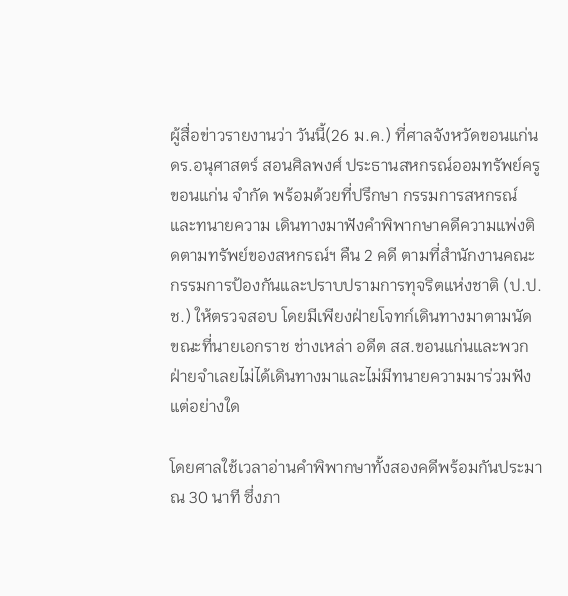ผู้สื่อข่าวรายงานว่า วันนี้(26 ม.ค.) ที่ศาลจังหวัดขอนแก่น ดร.อนุศาสตร์ สอนศิลพงศ์ ประธานสหกรณ์ออมทรัพย์ครูขอนแก่น จำกัด พร้อมด้วยที่ปรึกษา กรรมการสหกรณ์ และทนายความ เดินทางมาฟังคำพิพากษาคดีความแพ่งติดตามทรัพย์ของสหกรณ์ฯ คืน 2 คดี ตามที่สำนักงานคณะกรรมการป้องกันและปราบปรามการทุจริตแห่งชาติ (ป.ป.ช.) ให้ตรวจสอบ โดยมีเพียงฝ่ายโจทก์เดินทางมาตามนัด ขณะที่นายเอกราช ช่างเหล่า อดีต สส.ขอนแก่นและพวก ฝ่ายจำเลยไม่ได้เดินทางมาและไม่มีทนายความมาร่วมฟังแต่อย่างใด

โดยศาลใช้เวลาอ่านคำพิพากษาทั้งสองคดีพร้อมกันประมาณ 30 นาที ซึ่งภา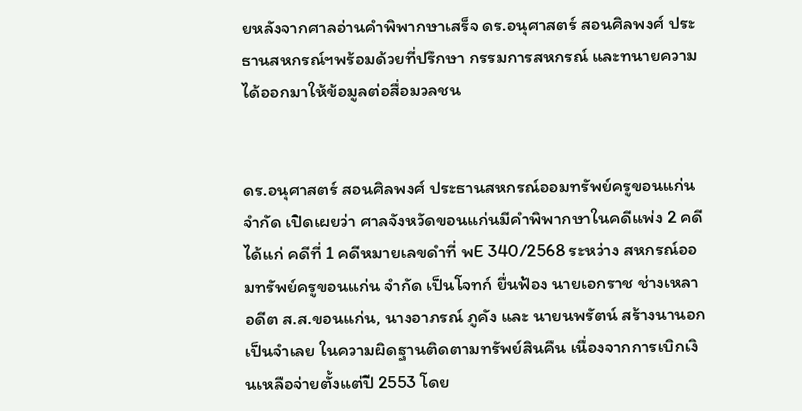ยหลังจากศาลอ่านคำพิพากษาเสร็จ ดร.อนุศาสตร์ สอนศิลพงศ์ ประธานสหกรณ์ฯพร้อมด้วยที่ปรึกษา กรรมการสหกรณ์ และทนายความ ได้ออกมาให้ข้อมูลต่อสื่อมวลชน


ดร.อนุศาสตร์ สอนศิลพงศ์ ประธานสหกรณ์ออมทรัพย์ครูขอนแก่น จำกัด เปิดเผยว่า ศาลจังหวัดขอนแก่นมีคำพิพากษาในคดีแพ่ง 2 คดี ได้แก่ คดีที่ 1 คดีหมายเลขดำที่ พE 340/2568 ระหว่าง สหกรณ์ออมทรัพย์ครูขอนแก่น จำกัด เป็นโจทก์ ยื่นฟ้อง นายเอกราช ช่างเหลา อดีต ส.ส.ขอนแก่น, นางอาภรณ์ ภูคัง และ นายนพรัตน์ สร้างนานอก เป็นจำเลย ในความผิดฐานติดตามทรัพย์สินคืน เนื่องจากการเบิกเงินเหลือจ่ายตั้งแต่ปี 2553 โดย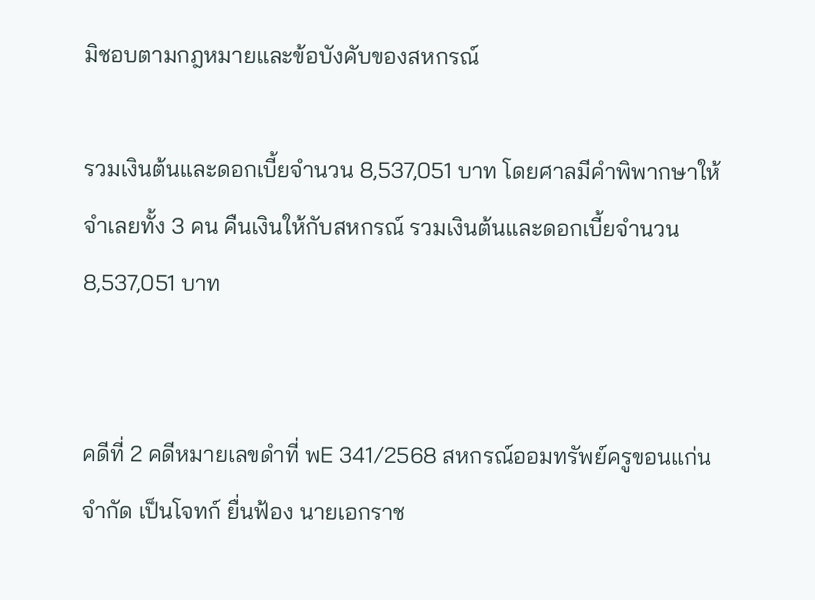มิชอบตามกฎหมายและข้อบังคับของสหกรณ์

รวมเงินต้นและดอกเบี้ยจำนวน 8,537,051 บาท โดยศาลมีคำพิพากษาให้จำเลยทั้ง 3 คน คืนเงินให้กับสหกรณ์ รวมเงินต้นและดอกเบี้ยจำนวน 8,537,051 บาท


คดีที่ 2 คดีหมายเลขดำที่ พE 341/2568 สหกรณ์ออมทรัพย์ครูขอนแก่น จำกัด เป็นโจทก์ ยื่นฟ้อง นายเอกราช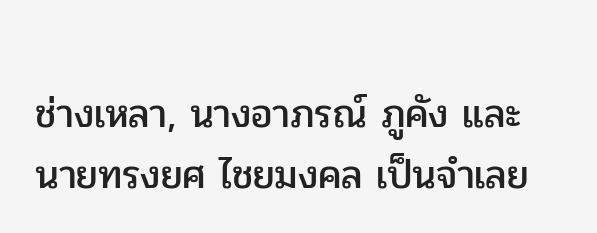ช่างเหลา, นางอาภรณ์ ภูคัง และ นายทรงยศ ไชยมงคล เป็นจำเลย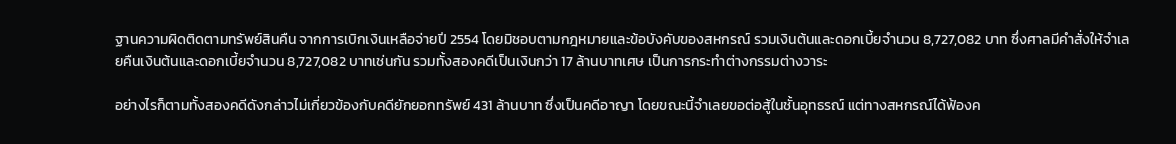ฐานความผิดติดตามทรัพย์สินคืน จากการเบิกเงินเหลือจ่ายปี 2554 โดยมิชอบตามกฎหมายและข้อบังคับของสหกรณ์ รวมเงินต้นและดอกเบี้ยจำนวน 8,727,082 บาท ซึ่งศาลมีคำสั่งให้จำเลยคืนเงินต้นและดอกเบี้ยจำนวน 8,727,082 บาทเช่นกัน รวมทั้งสองคดีเป็นเงินกว่า 17 ล้านบาทเศษ เป็นการกระทำต่างกรรมต่างวาระ

อย่างไรก็ตามทั้งสองคดีดังกล่าวไม่เกี่ยวข้องกับคดียักยอกทรัพย์ 431 ล้านบาท ซึ่งเป็นคดีอาญา โดยขณะนี้จำเลยขอต่อสู้ในชั้นอุทธรณ์ แต่ทางสหกรณ์ได้ฟ้องค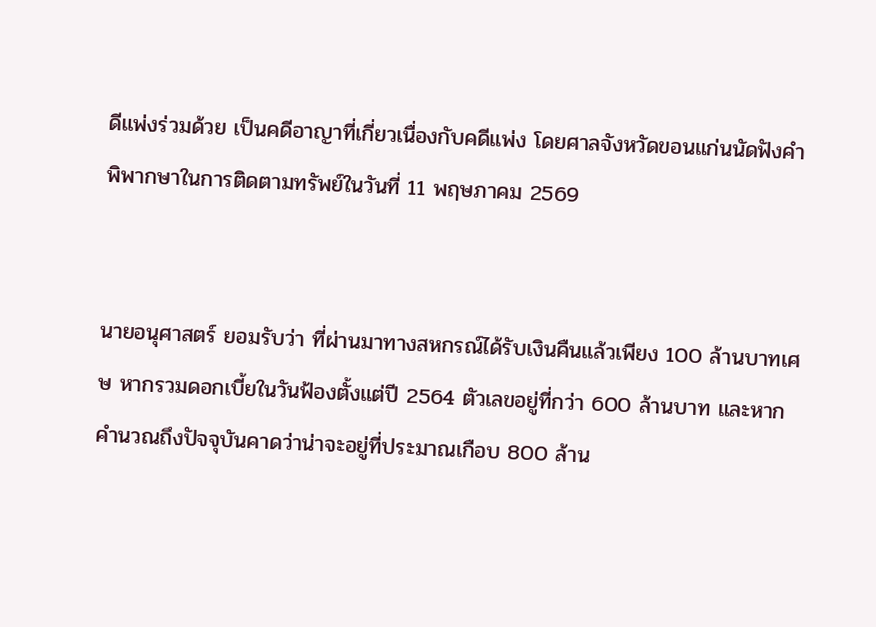ดีแพ่งร่วมด้วย เป็นคดีอาญาที่เกี่ยวเนื่องกับคดีแพ่ง โดยศาลจังหวัดขอนแก่นนัดฟังคำพิพากษาในการติดตามทรัพย์ในวันที่ 11 พฤษภาคม 2569


นายอนุศาสตร์ ยอมรับว่า ที่ผ่านมาทางสหกรณ์ได้รับเงินคืนแล้วเพียง 100 ล้านบาทเศษ หากรวมดอกเบี้ยในวันฟ้องตั้งแต่ปี 2564 ตัวเลขอยู่ที่กว่า 600 ล้านบาท และหากคำนวณถึงปัจจุบันคาดว่าน่าจะอยู่ที่ประมาณเกือบ 800 ล้าน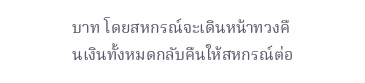บาท โดยสหกรณ์จะเดินหน้าทวงคืนเงินทั้งหมดกลับคืนให้สหกรณ์ต่อ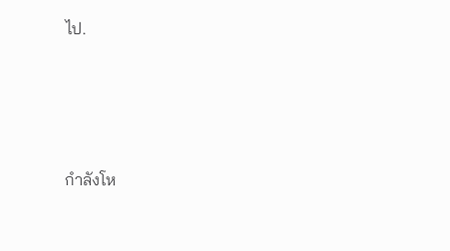ไป.




กำลังโห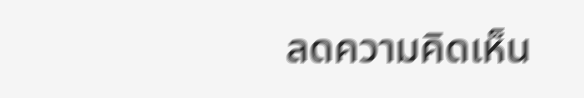ลดความคิดเห็น